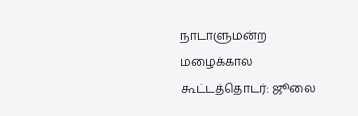நாடாளுமன்ற மழைக்கால கூட்டத்தொடர்: ஜூலை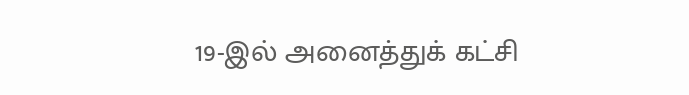19-இல் அனைத்துக் கட்சி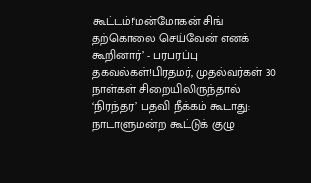கூட்டம்!‘மன்மோகன் சிங் தற்கொலை செய்வேன் எனக் கூறினார்’ - பரபரப்பு தகவல்கள்!பிரதமர், முதல்வர்கள் 30 நாள்கள் சிறையிலிருந்தால் ‘நிரந்தர’ பதவி நீக்கம் கூடாது: நாடாளுமன்ற கூட்டுக் குழு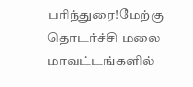பரிந்துரை!மேற்கு தொடர்ச்சி மலை மாவட்டங்களில்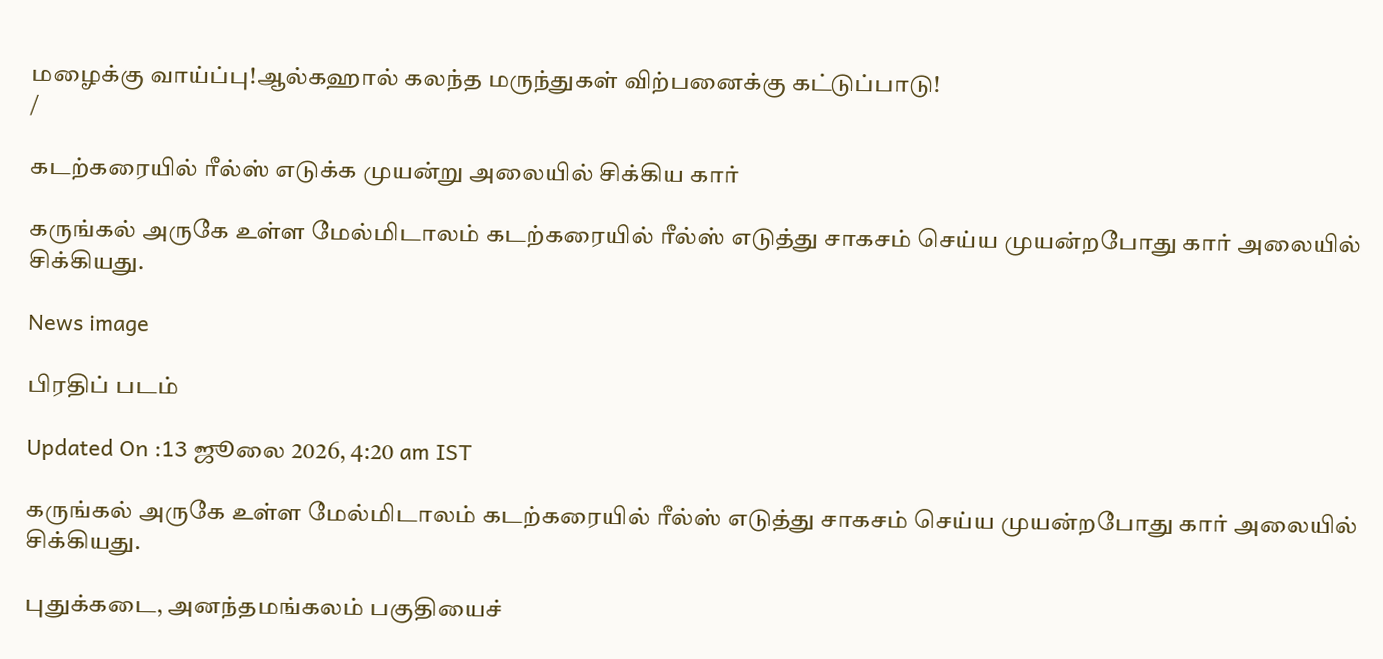மழைக்கு வாய்ப்பு!ஆல்கஹால் கலந்த மருந்துகள் விற்பனைக்கு கட்டுப்பாடு!
/

கடற்கரையில் ரீல்ஸ் எடுக்க முயன்று அலையில் சிக்கிய கார்

கருங்கல் அருகே உள்ள மேல்மிடாலம் கடற்கரையில் ரீல்ஸ் எடுத்து சாகசம் செய்ய முயன்றபோது கார் அலையில் சிக்கியது.

News image

பிரதிப் படம்

Updated On :13 ஜூலை 2026, 4:20 am IST

கருங்கல் அருகே உள்ள மேல்மிடாலம் கடற்கரையில் ரீல்ஸ் எடுத்து சாகசம் செய்ய முயன்றபோது கார் அலையில் சிக்கியது.

புதுக்கடை, அனந்தமங்கலம் பகுதியைச்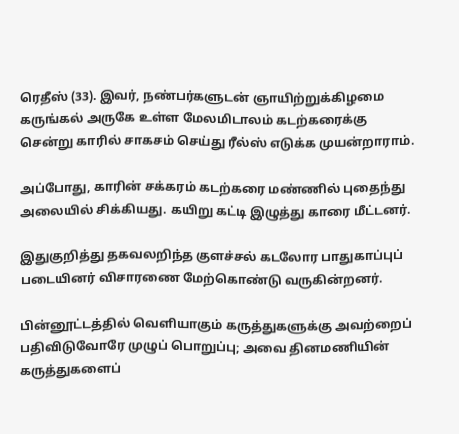ரெதீஸ் (33). இவர், நண்பர்களுடன் ஞாயிற்றுக்கிழமை கருங்கல் அருகே உள்ள மேலமிடாலம் கடற்கரைக்கு சென்று காரில் சாகசம் செய்து ரீல்ஸ் எடுக்க முயன்றாராம்.

அப்போது, காரின் சக்கரம் கடற்கரை மண்ணில் புதைந்து அலையில் சிக்கியது. கயிறு கட்டி இழுத்து காரை மீட்டனர்.

இதுகுறித்து தகவலறிந்த குளச்சல் கடலோர பாதுகாப்புப் படையினர் விசாரணை மேற்கொண்டு வருகின்றனர்.

பின்னூட்டத்தில் வெளியாகும் கருத்துகளுக்கு அவற்றைப் பதிவிடுவோரே முழுப் பொறுப்பு; அவை தினமணியின் கருத்துகளைப்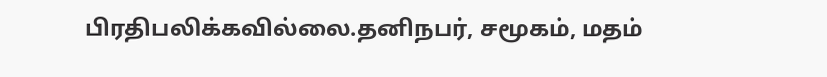பிரதிபலிக்கவில்லை.தனிநபர், சமூகம், மதம்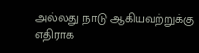அல்லது நாடு ஆகியவற்றுக்கு எதிராக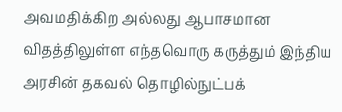அவமதிக்கிற அல்லது ஆபாசமான விதத்திலுள்ள எந்தவொரு கருத்தும் இந்திய அரசின் தகவல் தொழில்நுட்பக்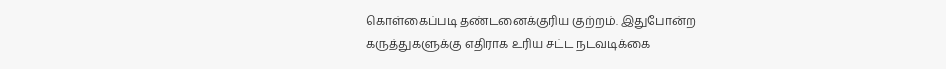கொள்கைப்படி தண்டனைக்குரிய குற்றம். இதுபோன்ற கருத்துகளுக்கு எதிராக உரிய சட்ட நடவடிக்கை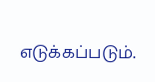எடுக்கப்படும்.